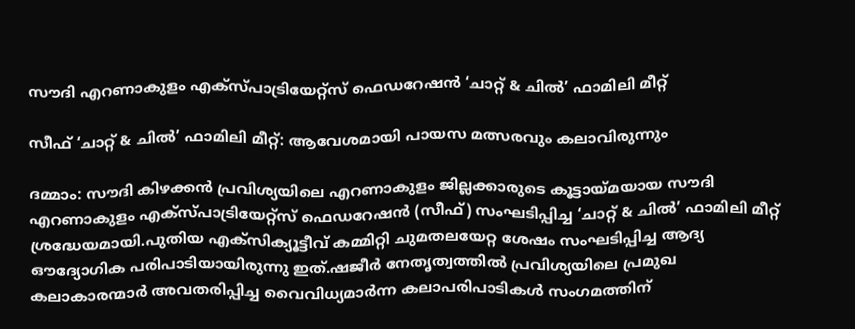സൗദി എറണാകുളം എക്സ്പാട്രിയേറ്റ്സ് ഫെഡറേഷൻ ‘ചാറ്റ് & ചിൽ’ ഫാമിലി മീറ്റ്

സീഫ് ‘ചാറ്റ് & ചിൽ’ ഫാമിലി മീറ്റ്: ആവേശമായി പായസ മത്സരവും കലാവിരുന്നും

ദമ്മാം: സൗദി കിഴക്കൻ പ്രവിശ്യയിലെ എറണാകുളം ജില്ലക്കാരുടെ കൂട്ടായ്മയായ സൗദി എറണാകുളം എക്സ്പാട്രിയേറ്റ്സ് ഫെഡറേഷൻ (സീഫ്) സംഘടിപ്പിച്ച ‘ചാറ്റ് & ചിൽ’ ഫാമിലി മീറ്റ് ശ്രദ്ധേയമായി.പുതിയ എക്സിക്യൂട്ടീവ് കമ്മിറ്റി ചുമതലയേറ്റ ശേഷം സംഘടിപ്പിച്ച ആദ്യ ഔദ്യോഗിക പരിപാടിയായിരുന്നു ഇത്.ഷജീർ നേതൃത്വത്തിൽ പ്രവിശ്യയിലെ പ്രമുഖ കലാകാരന്മാർ അവതരിപ്പിച്ച വൈവിധ്യമാർന്ന കലാപരിപാടികൾ സംഗമത്തിന്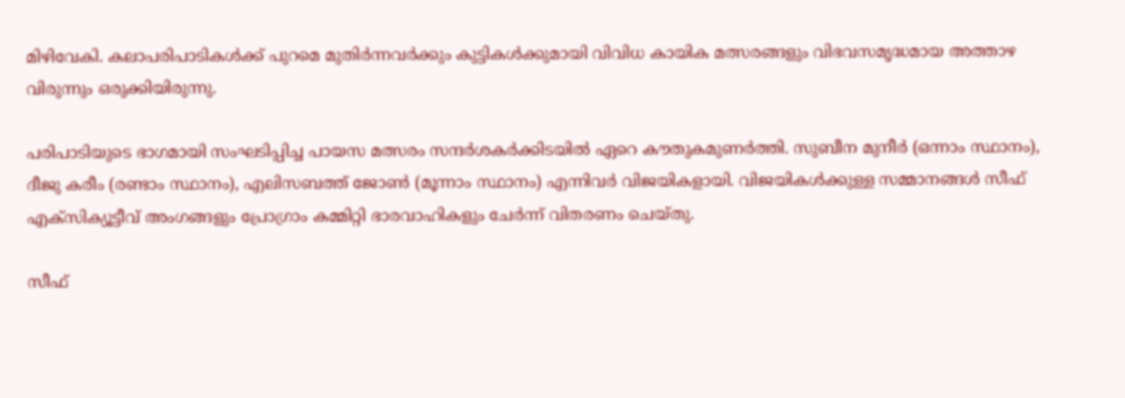മിഴിവേകി. കലാപരിപാടികൾക്ക് പുറമെ മുതിർന്നവർക്കും കുട്ടികൾക്കുമായി വിവിധ കായിക മത്സരങ്ങളും വിഭവസമൃദ്ധമായ അത്താഴ വിരുന്നും ഒരുക്കിയിരുന്നു.

പരിപാടിയുടെ ഭാഗമായി സംഘടിപ്പിച്ച പായസ മത്സരം സന്ദർശകർക്കിടയിൽ ഏറെ കൗതുകമുണർത്തി. സുബീന മുനീർ (ഒന്നാം സ്ഥാനം), ദീജു കരീം (രണ്ടാം സ്ഥാനം), എലിസബത്ത് ജോൺ (മൂന്നാം സ്ഥാനം) എന്നിവർ വിജയികളായി. വിജയികൾക്കുള്ള സമ്മാനങ്ങൾ സീഫ് എക്സിക്യൂട്ടീവ് അംഗങ്ങളും പ്രോഗ്രാം കമ്മിറ്റി ഭാരവാഹികളും ചേർന്ന് വിതരണം ചെയ്തു.

സീഫ്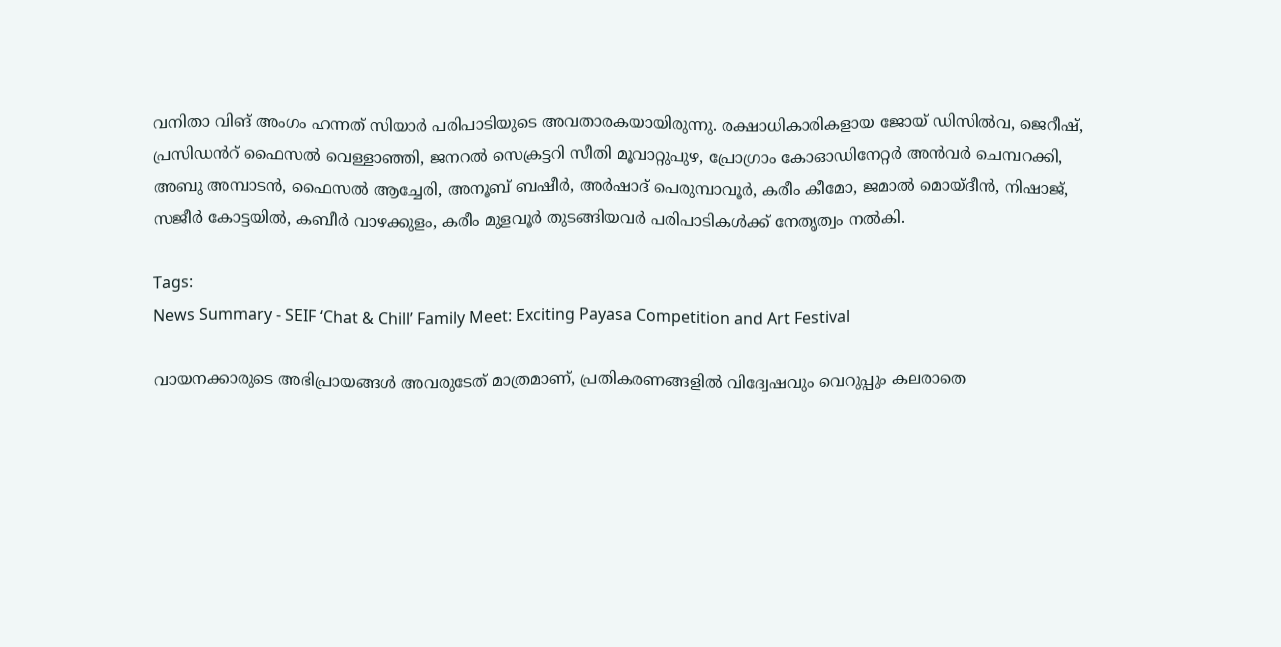വനിതാ വിങ് അംഗം ഹന്നത് സിയാർ പരിപാടിയുടെ അവതാരകയായിരുന്നു. രക്ഷാധികാരികളായ ജോയ്‌ ഡിസിൽവ, ജെറീഷ്, പ്രസിഡൻറ് ഫൈസൽ വെള്ളാഞ്ഞി, ജനറൽ സെക്രട്ടറി സീതി മൂവാറ്റുപുഴ, പ്രോഗ്രാം കോഓഡിനേറ്റർ അൻവർ ചെമ്പറക്കി, അബു അമ്പാടൻ, ഫൈസൽ ആച്ചേരി, അനൂബ് ബഷീർ, അർഷാദ് പെരുമ്പാവൂർ, കരീം കീമോ, ജമാൽ മൊയ്‌ദീൻ, നിഷാജ്, സജീർ കോട്ടയിൽ, കബീർ വാഴക്കുളം, കരീം മുളവൂർ തുടങ്ങിയവർ പരിപാടികൾക്ക് നേതൃത്വം നൽകി.

Tags:
News Summary - SEIF ‘Chat & Chill’ Family Meet: Exciting Payasa Competition and Art Festival

വായനക്കാരുടെ അഭിപ്രായങ്ങള്‍ അവരുടേത് മാത്രമാണ്, പ്രതികരണങ്ങളിൽ വിദ്വേഷവും വെറുപ്പും കലരാതെ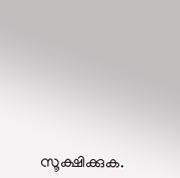സൂക്ഷിക്കുക.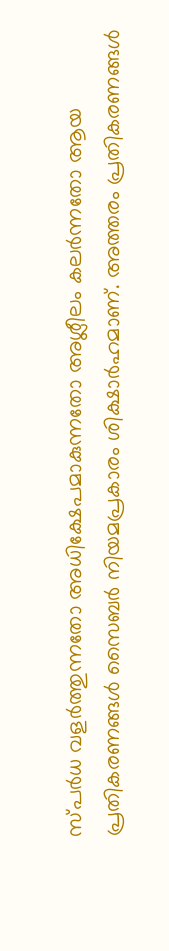സ്പർധ വളർത്തുന്നതോ അധിക്ഷേപമാകുന്നതോ അശ്ലീലം കലർന്നതോ ആയ പ്രതികരണങ്ങൾ സൈബർ നിയമപ്രകാരം ശിക്ഷാർഹമാണ്. അത്തരം പ്രതികരണങ്ങൾ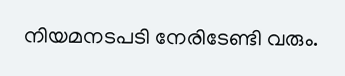നിയമനടപടി നേരിടേണ്ടി വരും.